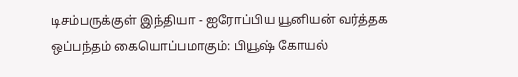டிசம்பருக்குள் இந்தியா - ஐரோப்பிய யூனியன் வர்த்தக ஒப்பந்தம் கையொப்பமாகும்: பியூஷ் கோயல்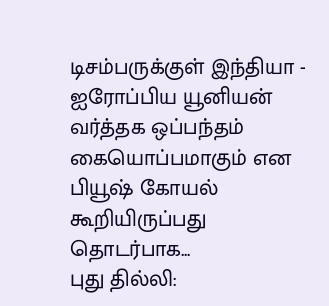டிசம்பருக்குள் இந்தியா - ஐரோப்பிய யூனியன் வர்த்தக ஒப்பந்தம் கையொப்பமாகும் என பியூஷ் கோயல் கூறியிருப்பது தொடர்பாக...
புது தில்லி: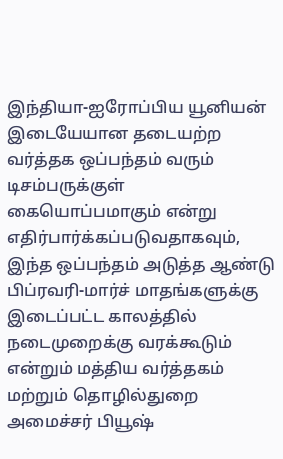இந்தியா-ஐரோப்பிய யூனியன் இடையேயான தடையற்ற வர்த்தக ஒப்பந்தம் வரும் டிசம்பருக்குள் கையொப்பமாகும் என்று எதிர்பார்க்கப்படுவதாகவும், இந்த ஒப்பந்தம் அடுத்த ஆண்டு பிப்ரவரி-மார்ச் மாதங்களுக்கு இடைப்பட்ட காலத்தில் நடைமுறைக்கு வரக்கூடும் என்றும் மத்திய வர்த்தகம் மற்றும் தொழில்துறை அமைச்சர் பியூஷ்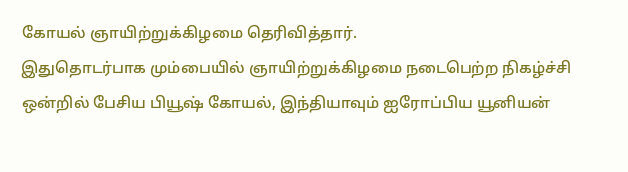கோயல் ஞாயிற்றுக்கிழமை தெரிவித்தார்.
இதுதொடர்பாக மும்பையில் ஞாயிற்றுக்கிழமை நடைபெற்ற நிகழ்ச்சி ஒன்றில் பேசிய பியூஷ் கோயல், இந்தியாவும் ஐரோப்பிய யூனியன்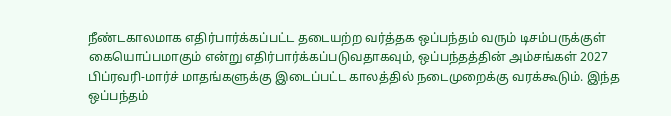நீண்டகாலமாக எதிர்பார்க்கப்பட்ட தடையற்ற வர்த்தக ஒப்பந்தம் வரும் டிசம்பருக்குள் கையொப்பமாகும் என்று எதிர்பார்க்கப்படுவதாகவும், ஒப்பந்தத்தின் அம்சங்கள் 2027 பிப்ரவரி-மார்ச் மாதங்களுக்கு இடைப்பட்ட காலத்தில் நடைமுறைக்கு வரக்கூடும். இந்த ஒப்பந்தம்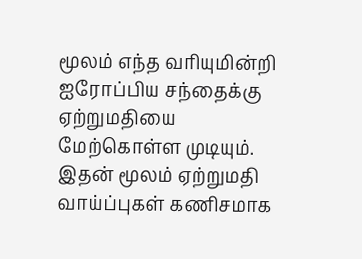மூலம் எந்த வரியுமின்றி ஐரோப்பிய சந்தைக்கு ஏற்றுமதியை மேற்கொள்ள முடியும். இதன் மூலம் ஏற்றுமதி வாய்ப்புகள் கணிசமாக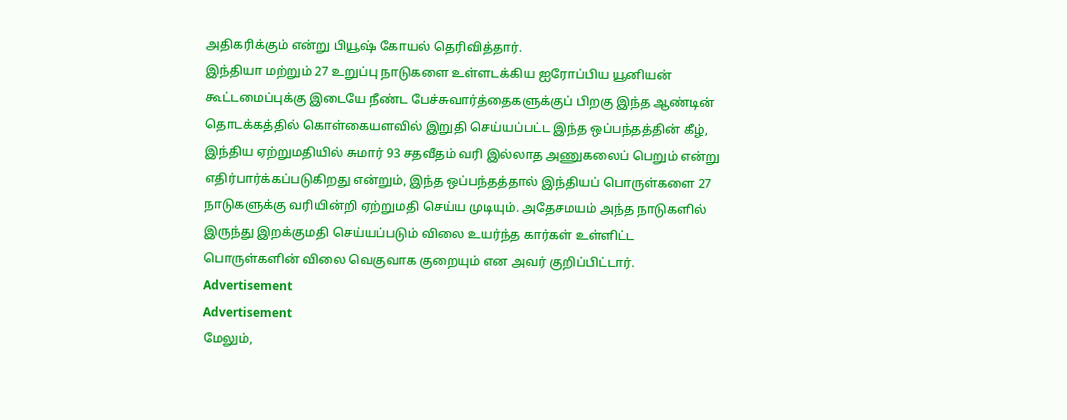அதிகரிக்கும் என்று பியூஷ் கோயல் தெரிவித்தார்.
இந்தியா மற்றும் 27 உறுப்பு நாடுகளை உள்ளடக்கிய ஐரோப்பிய யூனியன் கூட்டமைப்புக்கு இடையே நீண்ட பேச்சுவார்த்தைகளுக்குப் பிறகு இந்த ஆண்டின் தொடக்கத்தில் கொள்கையளவில் இறுதி செய்யப்பட்ட இந்த ஒப்பந்தத்தின் கீழ், இந்திய ஏற்றுமதியில் சுமார் 93 சதவீதம் வரி இல்லாத அணுகலைப் பெறும் என்று எதிர்பார்க்கப்படுகிறது என்றும், இந்த ஒப்பந்தத்தால் இந்தியப் பொருள்களை 27 நாடுகளுக்கு வரியின்றி ஏற்றுமதி செய்ய முடியும். அதேசமயம் அந்த நாடுகளில் இருந்து இறக்குமதி செய்யப்படும் விலை உயர்ந்த கார்கள் உள்ளிட்ட பொருள்களின் விலை வெகுவாக குறையும் என அவர் குறிப்பிட்டார்.
Advertisement
Advertisement
மேலும்,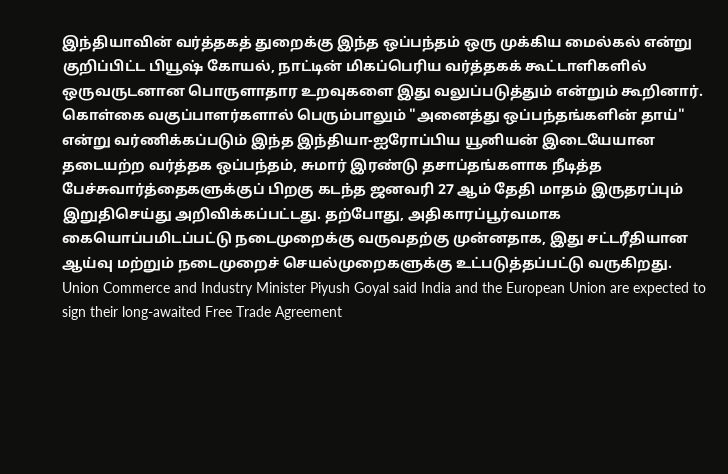இந்தியாவின் வர்த்தகத் துறைக்கு இந்த ஒப்பந்தம் ஒரு முக்கிய மைல்கல் என்று குறிப்பிட்ட பியூஷ் கோயல், நாட்டின் மிகப்பெரிய வர்த்தகக் கூட்டாளிகளில் ஒருவருடனான பொருளாதார உறவுகளை இது வலுப்படுத்தும் என்றும் கூறினார்.
கொள்கை வகுப்பாளர்களால் பெரும்பாலும் "அனைத்து ஒப்பந்தங்களின் தாய்" என்று வர்ணிக்கப்படும் இந்த இந்தியா-ஐரோப்பிய யூனியன் இடையேயான தடையற்ற வர்த்தக ஒப்பந்தம், சுமார் இரண்டு தசாப்தங்களாக நீடித்த பேச்சுவார்த்தைகளுக்குப் பிறகு கடந்த ஜனவரி 27 ஆம் தேதி மாதம் இருதரப்பும் இறுதிசெய்து அறிவிக்கப்பட்டது. தற்போது, அதிகாரப்பூர்வமாக கையொப்பமிடப்பட்டு நடைமுறைக்கு வருவதற்கு முன்னதாக, இது சட்டரீதியான ஆய்வு மற்றும் நடைமுறைச் செயல்முறைகளுக்கு உட்படுத்தப்பட்டு வருகிறது.
Union Commerce and Industry Minister Piyush Goyal said India and the European Union are expected to sign their long-awaited Free Trade Agreement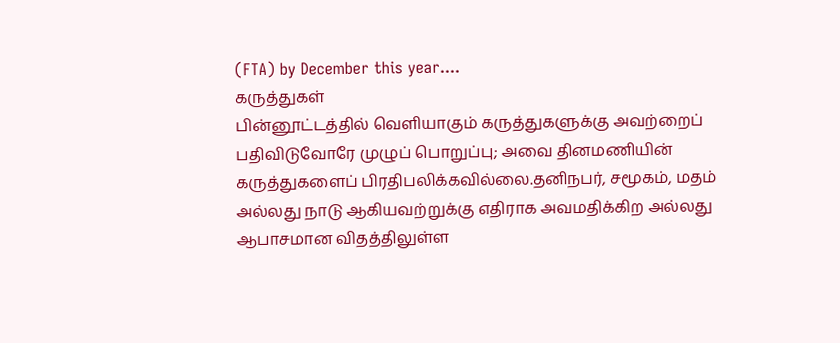(FTA) by December this year....
கருத்துகள்
பின்னூட்டத்தில் வெளியாகும் கருத்துகளுக்கு அவற்றைப் பதிவிடுவோரே முழுப் பொறுப்பு; அவை தினமணியின் கருத்துகளைப் பிரதிபலிக்கவில்லை.தனிநபர், சமூகம், மதம் அல்லது நாடு ஆகியவற்றுக்கு எதிராக அவமதிக்கிற அல்லது ஆபாசமான விதத்திலுள்ள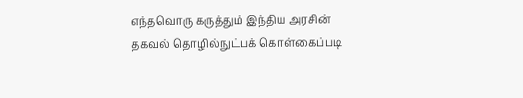எந்தவொரு கருத்தும் இந்திய அரசின் தகவல் தொழில்நுட்பக் கொள்கைப்படி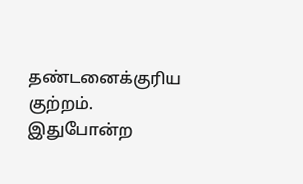தண்டனைக்குரிய குற்றம். இதுபோன்ற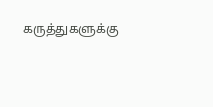கருத்துகளுக்கு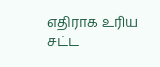எதிராக உரிய சட்ட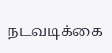நடவடிக்கை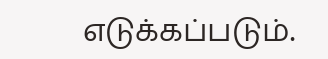எடுக்கப்படும்.